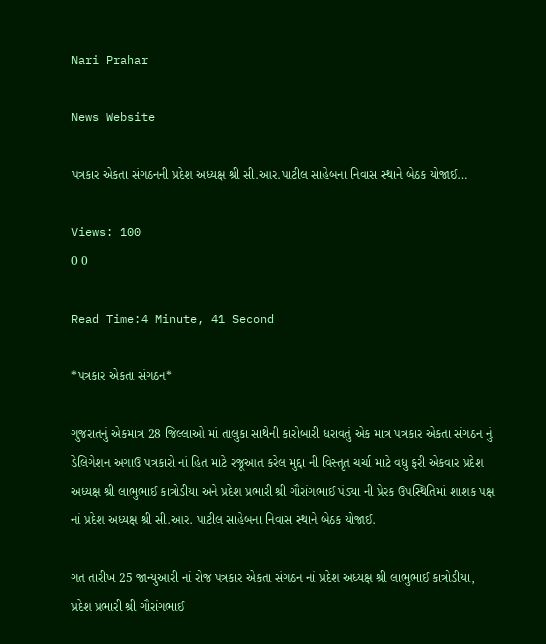Nari Prahar

News Website

પત્રકાર એકતા સંગઠનની પ્રદેશ અધ્યક્ષ શ્રી સી.આર.પાટીલ સાહેબના નિવાસ સ્થાને બેઠક યોજાઈ…

Views: 100
0 0

Read Time:4 Minute, 41 Second

*પત્રકાર એકતા સંગઠન*

ગુજરાતનું એકમાત્ર 28 જિલ્લાઓ માં તાલુકા સાથેની કારોબારી ધરાવતું એક માત્ર પત્રકાર એકતા સંગઠન નું ડેલિગેશન અગાઉ પત્રકારો નાં હિત માટે રજૂઆત કરેલ મુદ્દા ની વિસ્તૃત ચર્ચા માટે વધુ ફરી એકવાર પ્રદેશ અધ્યક્ષ શ્રી લાભુભાઈ કાત્રોડીયા અને પ્રદેશ પ્રભારી શ્રી ગૌરાંગભાઈ પંડ્યા ની પ્રેરક ઉપસ્થિતિમાં શાશક પક્ષ નાં પ્રદેશ અધ્યક્ષ શ્રી સી.આર. પાટીલ સાહેબના નિવાસ સ્થાને બેઠક યોજાઈ.

ગત તારીખ 25 જાન્યુઆરી નાં રોજ પત્રકાર એકતા સંગઠન નાં પ્રદેશ અધ્યક્ષ શ્રી લાભુભાઈ કાત્રોડીયા,  પ્રદેશ પ્રભારી શ્રી ગૌરાંગભાઈ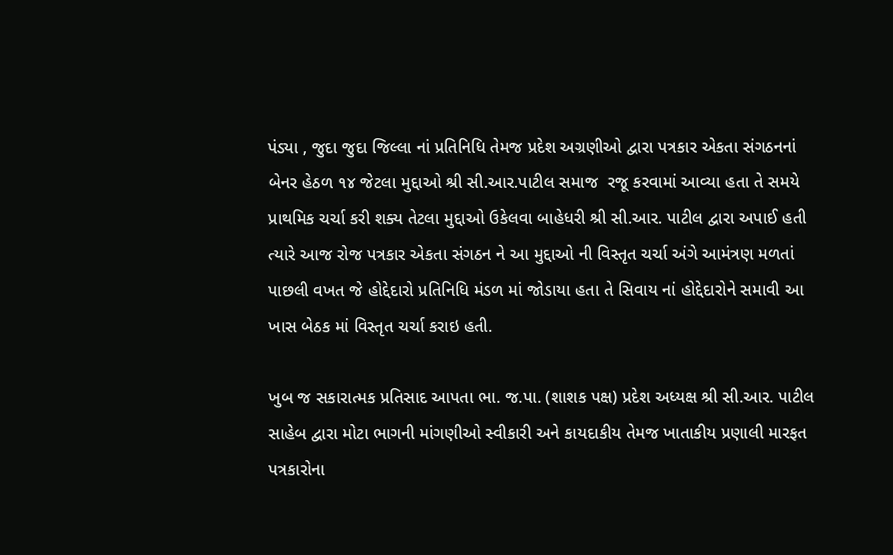પંડ્યા , જુદા જુદા જિલ્લા નાં પ્રતિનિધિ તેમજ પ્રદેશ અગ્રણીઓ દ્વારા પત્રકાર એકતા સંગઠનનાં બેનર હેઠળ ૧૪ જેટલા મુદ્દાઓ શ્રી સી.આર.પાટીલ સમાજ  રજૂ કરવામાં આવ્યા હતા તે સમયે પ્રાથમિક ચર્ચા કરી શક્ય તેટલા મુદ્દાઓ ઉકેલવા બાહેધરી શ્રી સી.આર. પાટીલ દ્વારા અપાઈ હતી ત્યારે આજ રોજ પત્રકાર એકતા સંગઠન ને આ મુદ્દાઓ ની વિસ્તૃત ચર્ચા અંગે આમંત્રણ મળતાં પાછલી વખત જે હોદ્દેદારો પ્રતિનિધિ મંડળ માં જોડાયા હતા તે સિવાય નાં હોદ્દેદારોને સમાવી આ ખાસ બેઠક માં વિસ્તૃત ચર્ચા કરાઇ હતી.

ખુબ જ સકારાત્મક પ્રતિસાદ આપતા ભા. જ.પા. (શાશક પક્ષ) પ્રદેશ અધ્યક્ષ શ્રી સી.આર. પાટીલ સાહેબ દ્વારા મોટા ભાગની માંગણીઓ સ્વીકારી અને કાયદાકીય તેમજ ખાતાકીય પ્રણાલી મારફત પત્રકારોના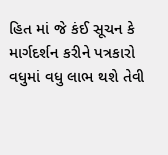હિત માં જે કંઈ સૂચન કે માર્ગદર્શન કરીને પત્રકારો વધુમાં વધુ લાભ થશે તેવી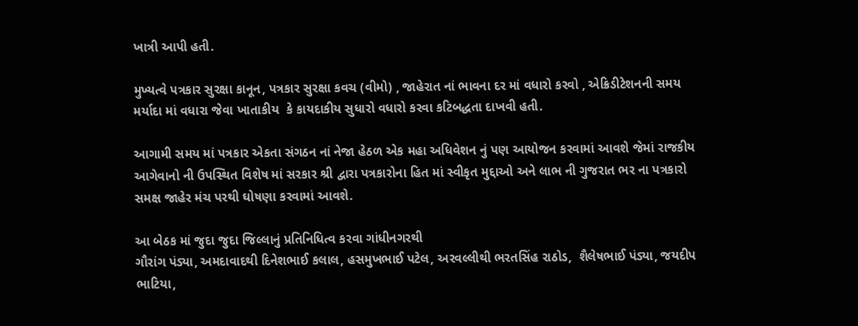ખાત્રી આપી હતી.

મુખ્યત્વે પત્રકાર સુરક્ષા કાનૂન, પત્રકાર સુરક્ષા કવચ (વીમો) , જાહેરાત નાં ભાવના દર માં વધારો કરવો , એક્રિડીટેશનની સમય મર્યાદા માં વધારા જેવા ખાતાકીય  કે કાયદાકીય સુધારો વધારો કરવા કટિબદ્ધતા દાખવી હતી.

આગામી સમય માં પત્રકાર એકતા સંગઠન નાં નેજા હેઠળ એક મહા અધિવેશન નું પણ આયોજન કરવામાં આવશે જેમાં રાજકીય આગેવાનો ની ઉપસ્થિત વિશેષ માં સરકાર શ્રી દ્વારા પત્રકારોના હિત માં સ્વીકૃત મુદ્દાઓ અને લાભ ની ગુજરાત ભર ના પત્રકારો સમક્ષ જાહેર મંચ પરથી ઘોષણા કરવામાં આવશે.

આ બેઠક માં જુદા જુદા જિલ્લાનું પ્રતિનિધિત્વ કરવા ગાંધીનગરથી
ગૌરાંગ પંડ્યા, અમદાવાદથી દિનેશભાઈ કલાલ, હસમુખભાઈ પટેલ, અરવલ્લીથી ભરતસિંહ રાઠોડ,  શૈલેષભાઈ પંડ્યા, જયદીપ ભાટિયા,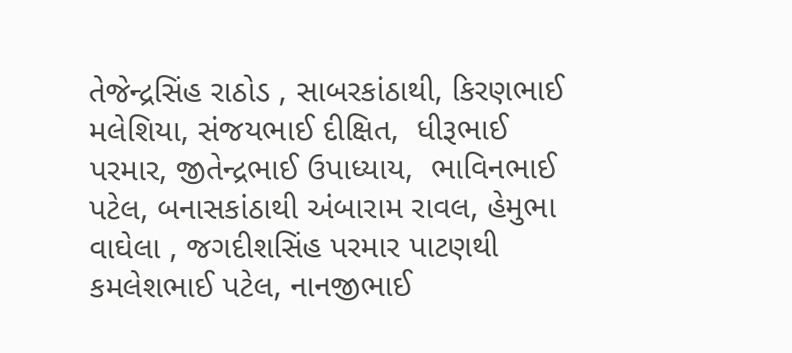તેજેન્દ્રસિંહ રાઠોડ , સાબરકાંઠાથી, કિરણભાઈ મલેશિયા, સંજયભાઈ દીક્ષિત,  ધીરૂભાઈ પરમાર, જીતેન્દ્રભાઈ ઉપાધ્યાય,  ભાવિનભાઈ પટેલ, બનાસકાંઠાથી અંબારામ રાવલ, હેમુભા વાઘેલા , જગદીશસિંહ પરમાર પાટણથી કમલેશભાઈ પટેલ, નાનજીભાઈ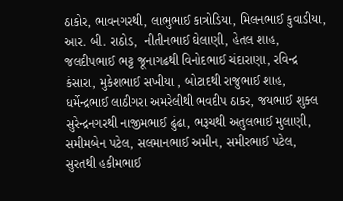ઠાકોર, ભાવનગરથી, લાભુભાઈ કાત્રોડિયા, મિલનભાઈ કુવાડીયા,  આર. બી. રાઠોડ,  નીતીનભાઈ ઘેલાણી, હેતલ શાહ, જલદીપભાઈ ભટ્ટ જૂનાગઢથી વિનોદભાઈ ચંદારાણા, રવિન્દ્ર કંસારા, મુકેશભાઈ સખીયા , બોટાદથી રાજુભાઈ શાહ, ધર્મેન્દ્રભાઈ લાઠીગરા અમરેલીથી ભવદીપ ઠાકર, જયભાઈ શુક્લ સુરેન્દ્રનગરથી નાજીમભાઈ ઢુંઢા, ભરૂચથી અતુલભાઈ મુલાણી, સમીમબેન પટેલ, સલમાનભાઈ અમીન, સમીરભાઈ પટેલ, સુરતથી હકીમભાઈ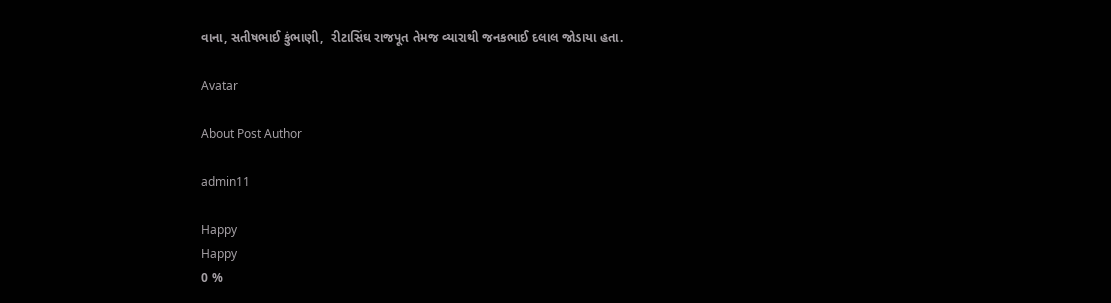વાના, સતીષભાઈ કુંભાણી,  રીટાસિંઘ રાજપૂત તેમજ વ્યારાથી જનકભાઈ દલાલ જોડાયા હતા.

Avatar

About Post Author

admin11

Happy
Happy
0 %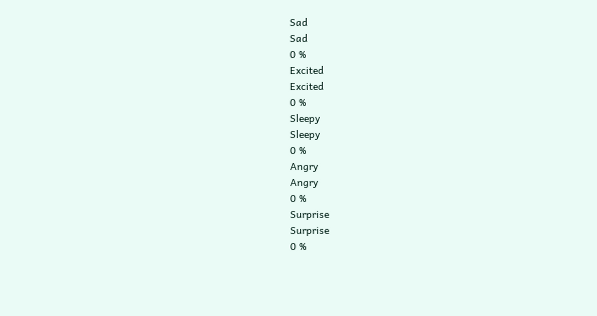Sad
Sad
0 %
Excited
Excited
0 %
Sleepy
Sleepy
0 %
Angry
Angry
0 %
Surprise
Surprise
0 %